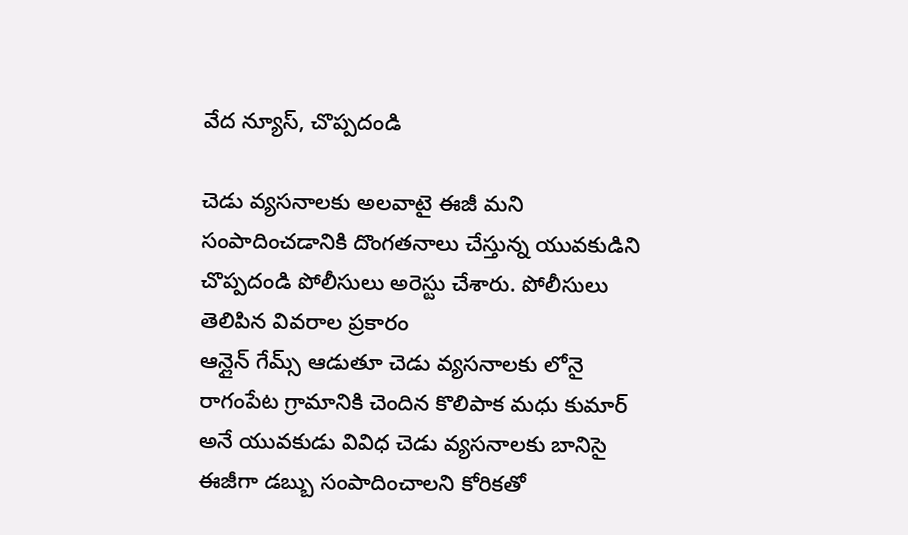వేద న్యూస్, చొప్పదండి

చెడు వ్యసనాలకు అలవాటై ఈజీ మని సంపాదించడానికి దొంగతనాలు చేస్తున్న యువకుడిని చొప్పదండి పోలీసులు అరెస్టు చేశారు. పోలీసులు తెలిపిన వివరాల ప్రకారం
ఆన్లైన్ గేమ్స్ ఆడుతూ చెడు వ్యసనాలకు లోనై రాగంపేట గ్రామానికి చెందిన కొలిపాక మధు కుమార్ అనే యువకుడు వివిధ చెడు వ్యసనాలకు బానిసై ఈజీగా డబ్బు సంపాదించాలని కోరికతో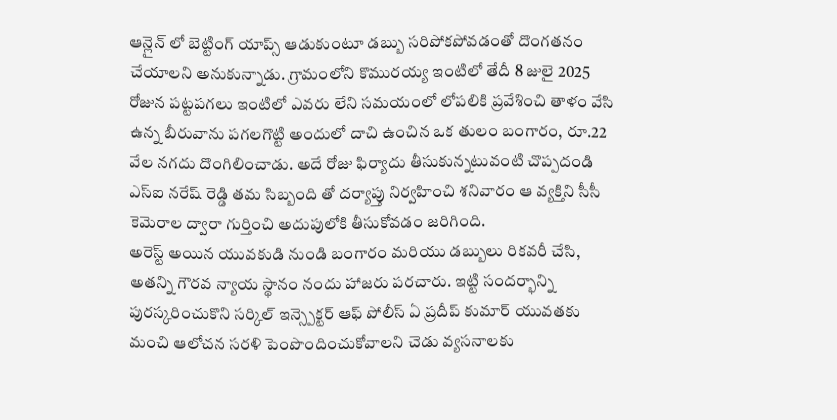ఆన్లైన్ లో బెట్టింగ్ యాప్స్ ఆడుకుంటూ డబ్బు సరిపోకపోవడంతో దొంగతనం చేయాలని అనుకున్నాడు. గ్రామంలోని కొమురయ్య ఇంటిలో తేదీ 8 జులై 2025 రోజున పట్టపగలు ఇంటిలో ఎవరు లేని సమయంలో లోపలికి ప్రవేశించి తాళం వేసి ఉన్న బీరువాను పగలగొట్టి అందులో దాచి ఉంచిన ఒక తులం బంగారం, రూ.22 వేల నగదు దొంగిలించాడు. అదే రోజు ఫిర్యాదు తీసుకున్నటువంటి చొప్పదండి ఎస్ఐ నరేష్ రెడ్డి తమ సిబ్బంది తో దర్యాప్తు నిర్వహించి శనివారం ఆ వ్యక్తిని సీసీ కెమెరాల ద్వారా గుర్తించి అదుపులోకి తీసుకోవడం జరిగింది.
అరెస్ట్ అయిన యువకుడి నుండి బంగారం మరియు డబ్బులు రికవరీ చేసి, అతన్ని గౌరవ న్యాయ స్థానం నందు హాజరు పరచారు. ఇట్టి సందర్భాన్ని పురస్కరించుకొని సర్కిల్ ఇన్స్పెక్టర్ ఆఫ్ పోలీస్ ఏ ప్రదీప్ కుమార్ యువతకు మంచి ఆలోచన సరళి పెంపొందించుకోవాలని చెడు వ్యసనాలకు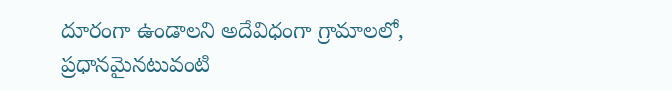దూరంగా ఉండాలని అదేవిధంగా గ్రామాలలో, ప్రధానమైనటువంటి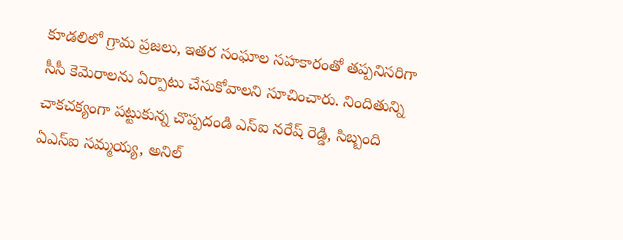కూడలిలో గ్రామ ప్రజలు, ఇతర సంఘాల సహకారంతో తప్పనిసరిగా సీసీ కెమెరాలను ఏర్పాటు చేసుకోవాలని సూచించారు. నిందితున్ని చాకచక్యంగా పట్టుకున్న చొప్పదండి ఎస్ఐ నరేష్ రెడ్డి, సిబ్బంది ఏఎస్ఐ సమ్మయ్య, అనిల్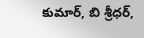కుమార్, బి శ్రీధర్,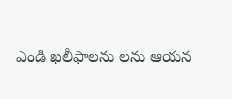ఎండి ఖలీఫాలను లను ఆయన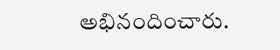అభినందించారు.